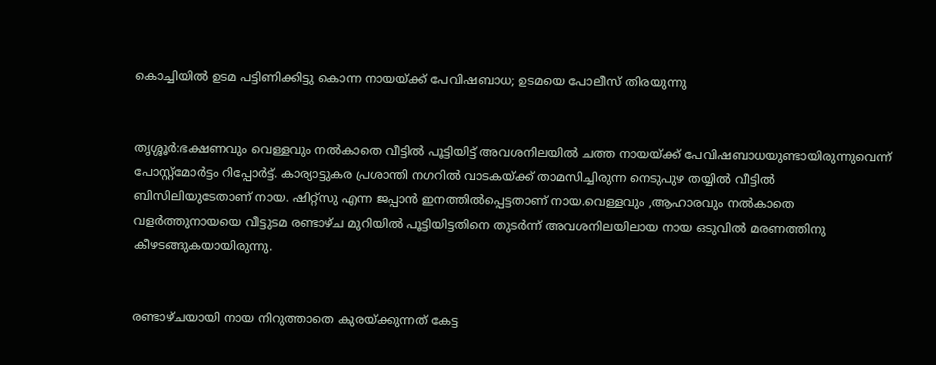കൊച്ചിയില്‍ ഉടമ പട്ടിണിക്കിട്ടു കൊന്ന നായയ്ക്ക് പേവിഷബാധ; ഉടമയെ പോലീസ് തിരയുന്നു


തൃശ്ശൂര്‍:ഭക്ഷണവും വെള്ളവും നല്‍കാതെ വീട്ടില്‍ പൂട്ടിയിട്ട് അവശനിലയില്‍ ചത്ത നായയ്ക്ക് പേവിഷബാധയുണ്ടായിരുന്നുവെന്ന് പോസ്റ്റ്മോര്‍ട്ടം റിപ്പോര്‍ട്ട്. കാര്യാട്ടുകര പ്രശാന്തി നഗറില്‍ വാടകയ്ക്ക് താമസിച്ചിരുന്ന നെടുപുഴ തയ്യില്‍ വീട്ടില്‍ ബിസിലിയുടേതാണ് നായ. ഷിറ്റ്സു എന്ന ജപ്പാന്‍ ഇനത്തില്‍പ്പെട്ടതാണ് നായ.വെള്ളവും ,ആഹാരവും നല്‍കാതെ വളര്‍ത്തുനായയെ വീട്ടുടമ രണ്ടാഴ്ച മുറിയില്‍ പൂട്ടിയിട്ടതിനെ തുടര്‍ന്ന് അവശനിലയിലായ നായ ഒടുവില്‍ മരണത്തിനു കീഴടങ്ങുകയായിരുന്നു.


രണ്ടാഴ്ചയായി നായ നിറുത്താതെ കുരയ്ക്കുന്നത് കേട്ട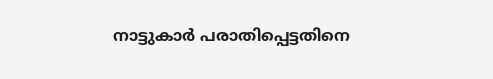നാട്ടുകാര്‍ പരാതിപ്പെട്ടതിനെ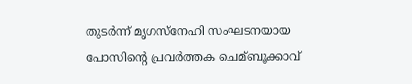തുടര്‍ന്ന് മൃഗസ്‌നേഹി സംഘടനയായ പോസിന്റെ പ്രവര്‍ത്തക ചെമ്ബൂക്കാവ്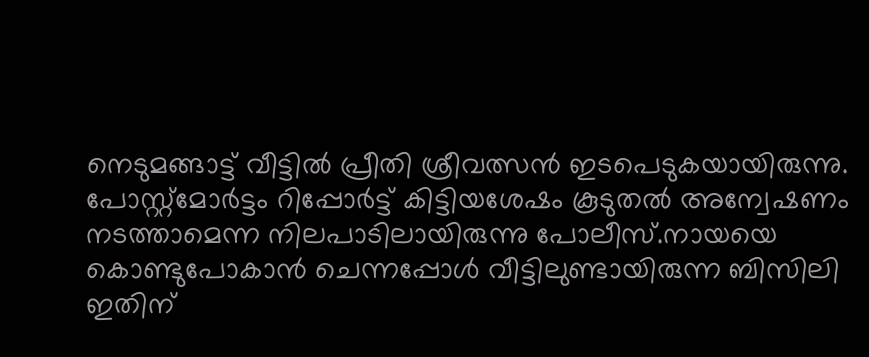നെടുമങ്ങാട്ട് വീട്ടില്‍ പ്രീതി ശ്രീവത്സന്‍ ഇടപെടുകയായിരുന്നു. പോസ്റ്റ്മോര്‍ട്ടം റിപ്പോര്‍ട്ട് കിട്ടിയശേഷം കൂടുതല്‍ അന്വേഷണം നടത്താമെന്ന നിലപാടിലായിരുന്നു പോലീസ്.നായയെ കൊണ്ടുപോകാന്‍ ചെന്നപ്പോള്‍ വീട്ടിലുണ്ടായിരുന്ന ബിസിലി ഇതിന്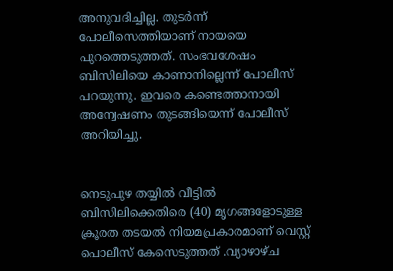അനുവദിച്ചില്ല. തുടര്‍ന്ന് പോലീസെത്തിയാണ് നായയെ പുറത്തെടുത്തത്. സംഭവശേഷം ബിസിലിയെ കാണാനില്ലെന്ന് പോലീസ് പറയുന്നു. ഇവരെ കണ്ടെത്താനായി അന്വേഷണം തുടങ്ങിയെന്ന് പോലീസ് അറിയിച്ചു.


നെടുപുഴ തയ്യില്‍ വീട്ടില്‍ ബിസിലിക്കെതിരെ (40) മൃഗങ്ങളോടുള്ള ക്രൂരത തടയല്‍ നിയമപ്രകാരമാണ് വെസ്റ്റ് പൊലീസ് കേസെടുത്തത് .വ്യാഴാഴ്ച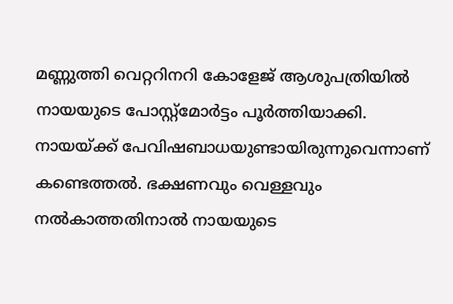മണ്ണുത്തി വെറ്ററിനറി കോളേജ് ആശുപത്രിയില്‍ നായയുടെ പോസ്റ്റ്മോര്‍ട്ടം പൂര്‍ത്തിയാക്കി. നായയ്ക്ക് പേവിഷബാധയുണ്ടായിരുന്നുവെന്നാണ് കണ്ടെത്തല്‍. ഭക്ഷണവും വെള്ളവും നല്‍കാത്തതിനാല്‍ നായയുടെ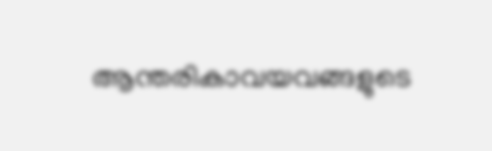ആന്തരികാവയവങ്ങളുടെ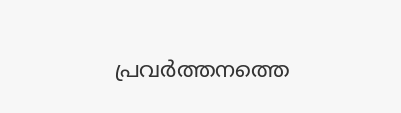പ്രവര്‍ത്തനത്തെ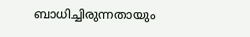ബാധിച്ചിരുന്നതായും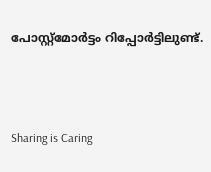പോസ്റ്റ്മോര്‍ട്ടം റിപ്പോര്‍ട്ടിലുണ്ട്.



Sharing is Caring